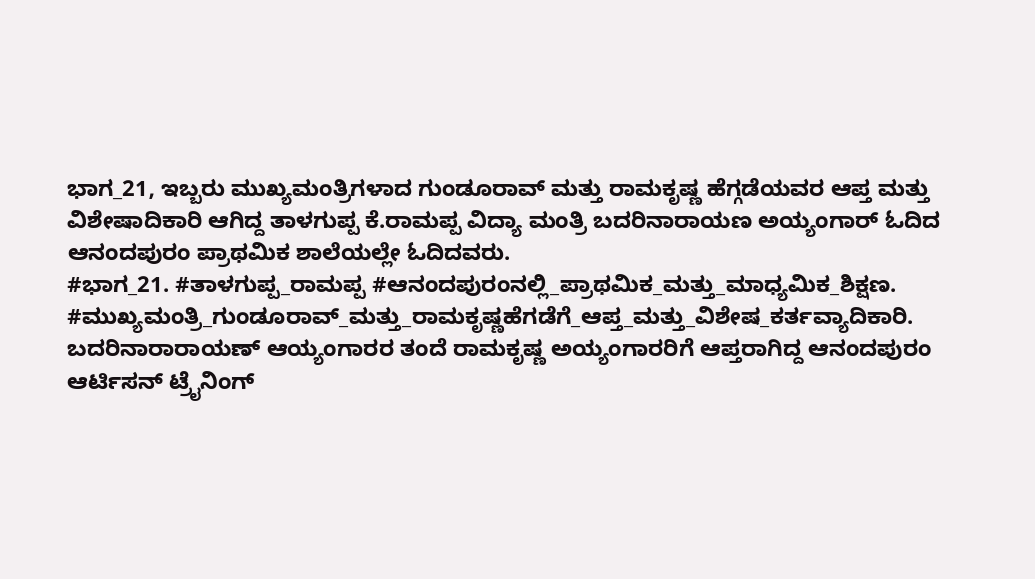ಭಾಗ_21, ಇಬ್ಬರು ಮುಖ್ಯಮಂತ್ರಿಗಳಾದ ಗುಂಡೂರಾವ್ ಮತ್ತು ರಾಮಕೃಷ್ಣ ಹೆಗ್ಗಡೆಯವರ ಆಪ್ತ ಮತ್ತು ವಿಶೇಷಾದಿಕಾರಿ ಆಗಿದ್ದ ತಾಳಗುಪ್ಪ ಕೆ.ರಾಮಪ್ಪ ವಿದ್ಯಾ ಮಂತ್ರಿ ಬದರಿನಾರಾಯಣ ಅಯ್ಯಂಗಾರ್ ಓದಿದ ಆನಂದಪುರಂ ಪ್ರಾಥಮಿಕ ಶಾಲೆಯಲ್ಲೇ ಓದಿದವರು.
#ಭಾಗ_21. #ತಾಳಗುಪ್ಪ_ರಾಮಪ್ಪ #ಆನಂದಪುರಂನಲ್ಲಿ_ಪ್ರಾಥಮಿಕ_ಮತ್ತು_ಮಾಧ್ಯಮಿಕ_ಶಿಕ್ಷಣ. #ಮುಖ್ಯಮಂತ್ರಿ_ಗುಂಡೂರಾವ್_ಮತ್ತು_ರಾಮಕೃಷ್ಣಹೆಗಡೆಗೆ_ಆಪ್ತ_ಮತ್ತು_ವಿಶೇಷ_ಕರ್ತವ್ಯಾದಿಕಾರಿ. ಬದರಿನಾರಾರಾಯಣ್ ಆಯ್ಯಂಗಾರರ ತಂದೆ ರಾಮಕೃಷ್ಣ ಅಯ್ಯಂಗಾರರಿಗೆ ಆಪ್ತರಾಗಿದ್ದ ಆನಂದಪುರಂ ಆರ್ಟಿಸನ್ ಟ್ರೈನಿಂಗ್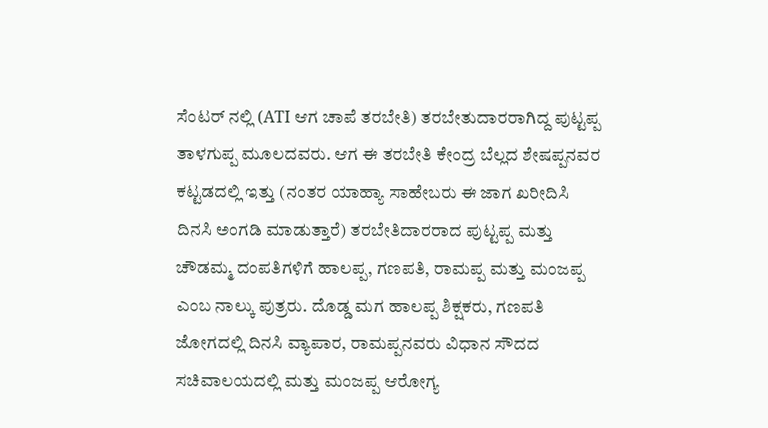ಸೆಂಟರ್ ನಲ್ಲಿ (ATI ಆಗ ಚಾಪೆ ತರಬೇತಿ) ತರಬೇತುದಾರರಾಗಿದ್ದ ಪುಟ್ಟಪ್ಪ ತಾಳಗುಪ್ಪ ಮೂಲದವರು. ಆಗ ಈ ತರಬೇತಿ ಕೇಂದ್ರ ಬೆಲ್ಲದ ಶೇಷಪ್ಪನವರ ಕಟ್ಟಡದಲ್ಲಿ ಇತ್ತು (ನಂತರ ಯಾಹ್ಯಾ ಸಾಹೇಬರು ಈ ಜಾಗ ಖರೀದಿಸಿ ದಿನಸಿ ಅಂಗಡಿ ಮಾಡುತ್ತಾರೆ) ತರಬೇತಿದಾರರಾದ ಪುಟ್ಟಪ್ಪ ಮತ್ತು ಚೌಡಮ್ಮ ದಂಪತಿಗಳಿಗೆ ಹಾಲಪ್ಪ, ಗಣಪತಿ, ರಾಮಪ್ಪ ಮತ್ತು ಮಂಜಪ್ಪ ಎಂಬ ನಾಲ್ಕು ಪುತ್ರರು. ದೊಡ್ಡ ಮಗ ಹಾಲಪ್ಪ ಶಿಕ್ಷಕರು, ಗಣಪತಿ ಜೋಗದಲ್ಲಿ ದಿನಸಿ ವ್ಯಾಪಾರ, ರಾಮಪ್ಪನವರು ವಿಧಾನ ಸೌದದ ಸಚಿವಾಲಯದಲ್ಲಿ ಮತ್ತು ಮಂಜಪ್ಪ ಆರೋಗ್ಯ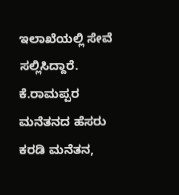ಇಲಾಖೆಯಲ್ಲಿ ಸೇವೆ ಸಲ್ಲಿಸಿದ್ದಾರೆ. ಕೆ.ರಾಮಪ್ಪರ ಮನೆತನದ ಹೆಸರು ಕರಡಿ ಮನೆತನ,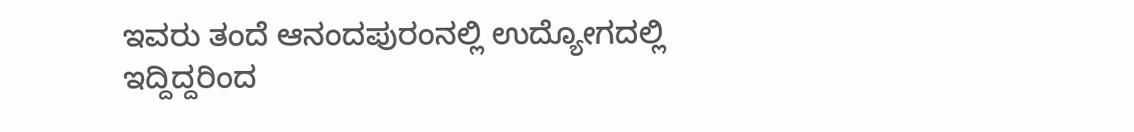ಇವರು ತಂದೆ ಆನಂದಪುರಂನಲ್ಲಿ ಉದ್ಯೋಗದಲ್ಲಿ ಇದ್ದಿದ್ದರಿಂದ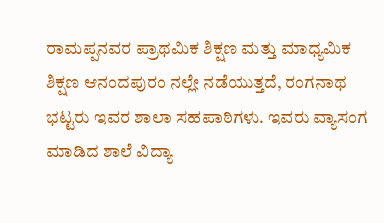ರಾಮಪ್ಪನವರ ಪ್ರಾಥಮಿಕ ಶಿಕ್ಷಣ ಮತ್ತು ಮಾಧ್ಯಮಿಕ ಶಿಕ್ಷಣ ಆನಂದಪುರಂ ನಲ್ಲೇ ನಡೆಯುತ್ತದೆ, ರಂಗನಾಥ ಭಟ್ಟರು ಇವರ ಶಾಲಾ ಸಹಪಾಠಿಗಳು. ಇವರು ವ್ಯಾಸಂಗ ಮಾಡಿದ ಶಾಲೆ ವಿದ್ಯಾ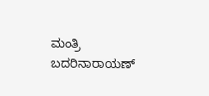ಮಂತ್ರಿ ಬದರಿನಾರಾಯಣ್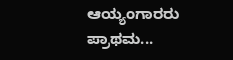ಆಯ್ಯಂಗಾರರು ಪ್ರಾಥಮ...